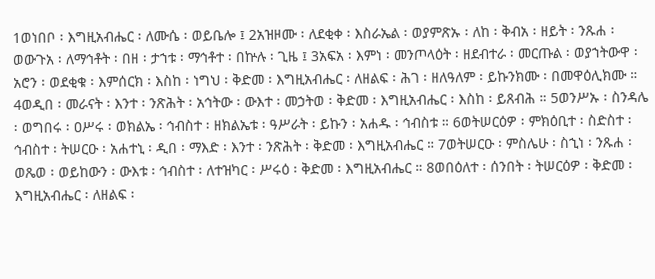1ወነበቦ ፡ እግዚአብሔር ፡ ለሙሴ ፡ ወይቤሎ ፤ 2አዝዞሙ ፡ ለደቂቀ ፡ እስራኤል ፡ ወያምጽኡ ፡ ለከ ፡ ቅብአ ፡ ዘይት ፡ ንጹሐ ፡ ወውጉአ ፡ ለማኅቶት ፡ በዘ ፡ ታኀቱ ፡ ማኅቶተ ፡ በኵሉ ፡ ጊዜ ፤ 3አፍአ ፡ እምነ ፡ መንጦላዕት ፡ ዘደብተራ ፡ መርጡል ፡ ወያኀትውዋ ፡ አሮን ፡ ወደቂቁ ፡ እምሰርክ ፡ እስከ ፡ ነግህ ፡ ቅድመ ፡ እግዚአብሔር ፡ ለዘልፍ ፡ ሕገ ፡ ዘለዓለም ፡ ይኩንክሙ ፡ በመዋዕሊክሙ ። 4ወዲበ ፡ መራናት ፡ እንተ ፡ ንጽሕት ፡ አኅትው ፡ ውእተ ፡ መኃትወ ፡ ቅድመ ፡ እግዚአብሔር ፡ እስከ ፡ ይጸብሕ ። 5ወንሥኡ ፡ ስንዳሌ ፡ ወግበሩ ፡ ዐሥሩ ፡ ወክልኤ ፡ ኅብስተ ፡ ዘክልኤቱ ፡ ዓሥራት ፡ ይኩን ፡ አሐዱ ፡ ኅብስቱ ። 6ወትሠርዕዎ ፡ ምክዕቢተ ፡ ስድስተ ፡ ኅብስተ ፡ ትሠርዑ ፡ አሐተኒ ፡ ዲበ ፡ ማእድ ፡ እንተ ፡ ንጽሕት ፡ ቅድመ ፡ እግዚአብሔር ። 7ወትሠርዑ ፡ ምስሌሁ ፡ ስኂነ ፡ ንጹሐ ፡ ወጼወ ፡ ወይከውን ፡ ውእቱ ፡ ኅብስተ ፡ ለተዝካር ፡ ሥሩዕ ፡ ቅድመ ፡ እግዚአብሔር ። 8ወበዕለተ ፡ ሰንበት ፡ ትሠርዕዎ ፡ ቅድመ ፡ እግዚአብሔር ፡ ለዘልፍ ፡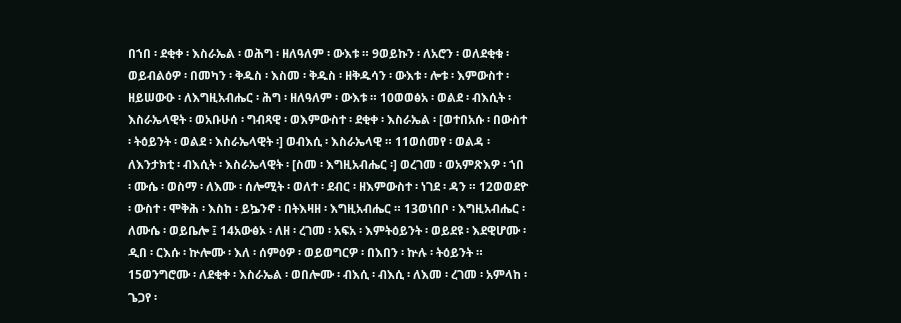በኀበ ፡ ደቂቀ ፡ እስራኤል ፡ ወሕግ ፡ ዘለዓለም ፡ ውእቱ ። 9ወይኩን ፡ ለአሮን ፡ ወለደቂቁ ፡ ወይብልዕዎ ፡ በመካን ፡ ቅዱስ ፡ እስመ ፡ ቅዱስ ፡ ዘቅዱሳን ፡ ውእቱ ፡ ሎቱ ፡ እምውስተ ፡ ዘይሠውዑ ፡ ለእግዚአብሔር ፡ ሕግ ፡ ዘለዓለም ፡ ውእቱ ። 10ወወፅአ ፡ ወልደ ፡ ብእሲት ፡ እስራኤላዊት ፡ ወአቡሁሰ ፡ ግብጻዊ ፡ ወእምውስተ ፡ ደቂቀ ፡ እስራኤል ፡ [ወተበአሱ ፡ በውስተ ፡ ትዕይንት ፡ ወልደ ፡ እስራኤላዊት ፡] ወብእሲ ፡ እስራኤላዊ ። 11ወሰመየ ፡ ወልዳ ፡ ለእንታክቲ ፡ ብእሲት ፡ እስራኤላዊት ፡ [ስመ ፡ እግዚአብሔር ፡] ወረገመ ፡ ወአምጽእዎ ፡ ኀበ ፡ ሙሴ ፡ ወስማ ፡ ለእሙ ፡ ሰሎሚት ፡ ወለተ ፡ ደብር ፡ ዘእምውስተ ፡ ነገደ ፡ ዳን ። 12ወወደዮ ፡ ውስተ ፡ ሞቅሕ ፡ እስከ ፡ ይኴንኖ ፡ በትእዛዘ ፡ እግዚአብሔር ። 13ወነበቦ ፡ እግዚአብሔር ፡ ለሙሴ ፡ ወይቤሎ ፤ 14አውፅኦ ፡ ለዘ ፡ ረገመ ፡ አፍአ ፡ እምትዕይንት ፡ ወይደዩ ፡ እደዊሆሙ ፡ ዲበ ፡ ርእሱ ፡ ኵሎሙ ፡ እለ ፡ ሰምዕዎ ፡ ወይወግርዎ ፡ በእበን ፡ ኵሉ ፡ ትዕይንት ። 15ወንግሮሙ ፡ ለደቂቀ ፡ እስራኤል ፡ ወበሎሙ ፡ ብእሲ ፡ ብእሲ ፡ ለእመ ፡ ረገመ ፡ አምላከ ፡ ጌጋየ ፡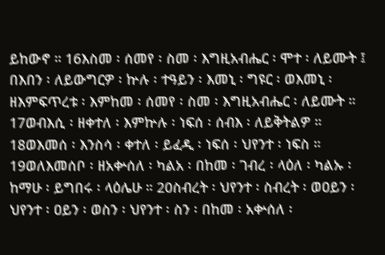ይከውኖ ። 16እስመ ፡ ሰመየ ፡ ስመ ፡ እግዚአብሔር ፡ ሞተ ፡ ለይሙት ፤ በእበን ፡ ለይውግርዎ ፡ ኵሉ ፡ ተዓይን ፡ እመኒ ፡ ግዩር ፡ ወእመኒ ፡ ዘእምፍጥረቱ ፡ እምከመ ፡ ሰመየ ፡ ስመ ፡ እግዚአብሔር ፡ ለይሙት ። 17ወብእሲ ፡ ዘቀተለ ፡ እምኵሉ ፡ ነፍሰ ፡ ሰብእ ፡ ለይቅትልዎ ። 18ወእመሰ ፡ እንስሳ ፡ ቀተለ ፡ ይፈዲ ፡ ነፍሰ ፡ ህየንተ ፡ ነፍስ ። 19ወለእመሰቦ ፡ ዘአቍሰለ ፡ ካልአ ፡ በከመ ፡ ገብረ ፡ ላዕለ ፡ ካልኡ ፡ ከማሁ ፡ ይግበሩ ፡ ላዕሌሁ ። 20ስብረት ፡ ህየንተ ፡ ስብረት ፡ ወዐይን ፡ ህየንተ ፡ ዐይን ፡ ወስን ፡ ህየንተ ፡ ስን ፡ በከመ ፡ አቍሰለ ፡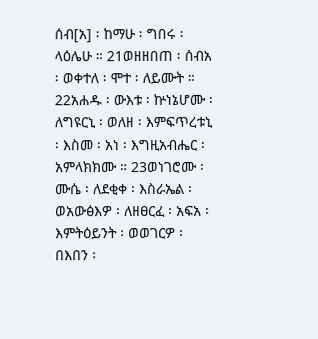ሰብ[አ] ፡ ከማሁ ፡ ግበሩ ፡ ላዕሌሁ ። 21ወዘዘበጠ ፡ ሰብአ ፡ ወቀተለ ፡ ሞተ ፡ ለይሙት ። 22አሐዱ ፡ ውእቱ ፡ ኵነኔሆሙ ፡ ለግዩርኒ ፡ ወለዘ ፡ እምፍጥረቱኒ ፡ እስመ ፡ አነ ፡ እግዚአብሔር ፡ አምላክክሙ ። 23ወነገሮሙ ፡ ሙሴ ፡ ለደቂቀ ፡ እስራኤል ፡ ወአውፅእዎ ፡ ለዘፀርፈ ፡ አፍአ ፡ እምትዕይንት ፡ ወወገርዎ ፡ በእበን ፡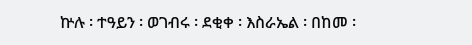ኵሉ ፡ ተዓይን ፡ ወገብሩ ፡ ደቂቀ ፡ እስራኤል ፡ በከመ ፡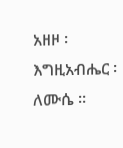አዘዞ ፡ እግዚአብሔር ፡ ለሙሴ ።